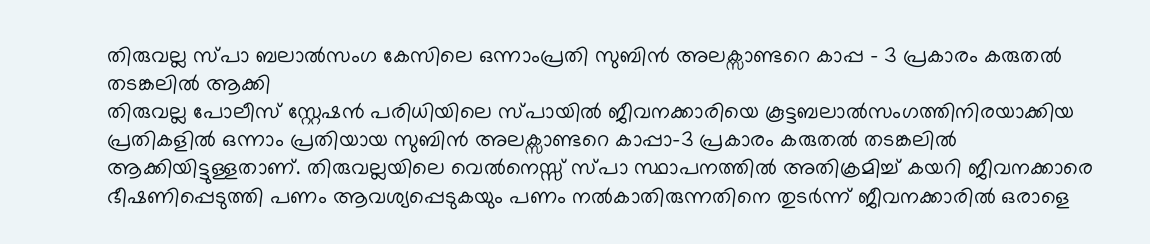തിരുവല്ല സ്പാ ബലാൽസംഗ കേസിലെ ഒന്നാംപ്രതി സുബിൻ അലക്സാണ്ടറെ കാപ്പ – 3 പ്രകാരം കരുതൽ തടങ്കലിൽ ആക്കി
തിരുവല്ല പോലീസ് സ്റ്റേഷൻ പരിധിയിലെ സ്പായിൽ ജീവനക്കാരിയെ കൂട്ടബലാൽസംഗത്തിനിരയാക്കിയ പ്രതികളിൽ ഒന്നാം പ്രതിയായ സുബിൻ അലക്സാണ്ടറെ കാപ്പാ-3 പ്രകാരം കരുതൽ തടങ്കലിൽ ആക്കിയിട്ടുള്ളതാണ്. തിരുവല്ലയിലെ വെൽനെസ്സ് സ്പാ സ്ഥാപനത്തിൽ അതിക്രമിച്ച് കയറി ജീവനക്കാരെ ഭീഷണിപ്പെടുത്തി പണം ആവശ്യപ്പെടുകയും പണം നൽകാതിരുന്നതിനെ തുടർന്ന് ജീവനക്കാരിൽ ഒരാളെ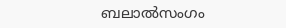ബലാൽസംഗം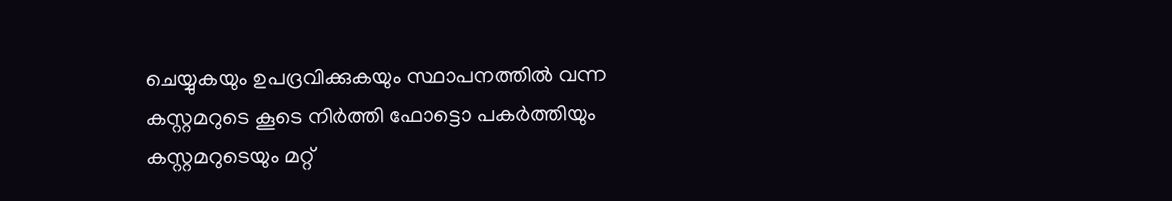ചെയ്യുകയും ഉപദ്രവിക്കുകയും സ്ഥാപനത്തിൽ വന്ന കസ്റ്റമറുടെ കൂടെ നിർത്തി ഫോട്ടൊ പകർത്തിയും കസ്റ്റമറുടെയും മറ്റ്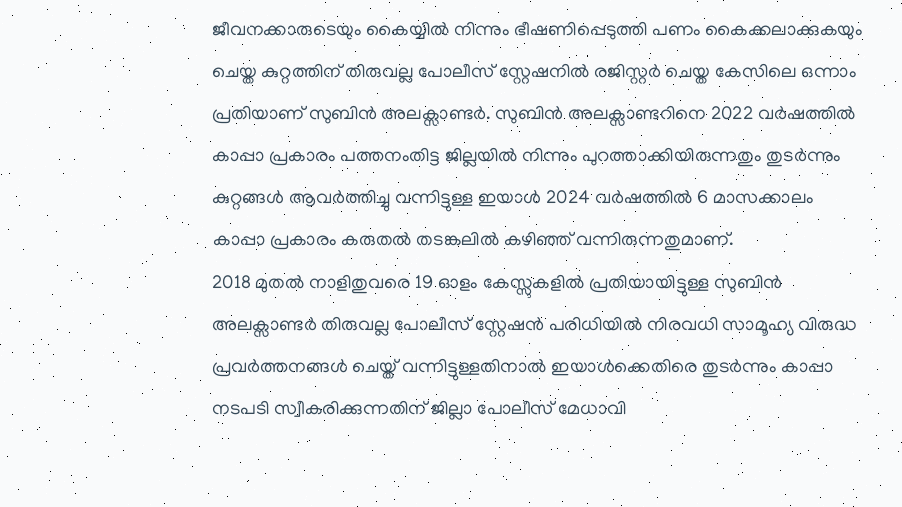ജീവനക്കാരുടെയും കൈയ്യിൽ നിന്നും ഭീഷണിപ്പെടുത്തി പണം കൈക്കലാക്കുകയും ചെയ്ത കുറ്റത്തിന് തിരുവല്ല പോലീസ് സ്റ്റേഷനിൽ രജിസ്റ്റർ ചെയ്ത കേസിലെ ഒന്നാം പ്രതിയാണ് സുബിൻ അലക്സാണ്ടർ. സുബിൻ അലക്സാണ്ടറിനെ 2022 വർഷത്തിൽ കാപ്പാ പ്രകാരം പത്തനംതിട്ട ജില്ലയിൽ നിന്നും പുറത്താക്കിയിരുന്നതും തുടർന്നും കുറ്റങ്ങൾ ആവർത്തിച്ചു വന്നിട്ടുള്ള ഇയാൾ 2024 വർഷത്തിൽ 6 മാസക്കാലം കാപ്പാ പ്രകാരം കരുതൽ തടങ്കലിൽ കഴിഞ്ഞ് വന്നിരുന്നതുമാണ്.
2018 മുതൽ നാളിതുവരെ 19 ഓളം കേസ്സുകളിൽ പ്രതിയായിട്ടുള്ള സുബിൻ അലക്സാണ്ടർ തിരുവല്ല പോലീസ് സ്റ്റേഷൻ പരിധിയിൽ നിരവധി സാമൂഹ്യ വിരുദ്ധ പ്രവർത്തനങ്ങൾ ചെയ്ത് വന്നിട്ടുള്ളതിനാൽ ഇയാൾക്കെതിരെ തുടർന്നും കാപ്പാ നടപടി സ്വീകരിക്കുന്നതിന് ജില്ലാ പോലീസ് മേധാവി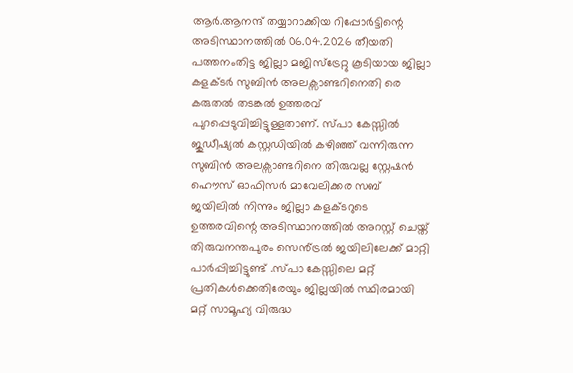ആർ.ആനന്ദ് തയ്യാറാക്കിയ റിപ്പോർട്ടിന്റെ അടിസ്ഥാനത്തിൽ 06.04.2026 തീയതി പത്തനംതിട്ട ജില്ലാ മജിസ്ട്രേറ്റു കൂടിയായ ജില്ലാ കളക്ടർ സുബിൻ അലക്സാണ്ടറിനെതി രെ കരുതൽ തടങ്കൽ ഉത്തരവ് പുറപ്പെടുവിച്ചിട്ടുള്ളതാണ്. സ്പാ കേസ്സിൽ ജുഡീഷ്യൽ കസ്റ്റഡിയിൽ കഴിഞ്ഞ് വന്നിരുന്ന സുബിൻ അലക്സാണ്ടറിനെ തിരുവല്ല സ്റ്റേഷൻ ഹൌസ് ഓഫിസർ മാവേലിക്കര സബ് ജയിലിൽ നിന്നും ജില്ലാ കളക്ടറുടെ ഉത്തരവിന്റെ അടിസ്ഥാനത്തിൽ അറസ്റ്റ് ചെയ്ത് തിരുവനന്തപുരം സെൻ്ട്രൽ ജയിലിലേക്ക് മാറ്റി പാർപ്പിച്ചിട്ടുണ്ട് .സ്പാ കേസ്സിലെ മറ്റ് പ്രതികൾക്കെതിരേയും ജില്ലയിൽ സ്ഥിരമായി മറ്റ് സാമൂഹ്യ വിരുദ്ധ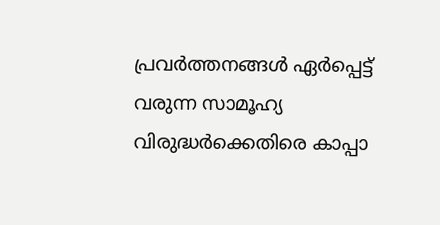പ്രവർത്തനങ്ങൾ ഏർപ്പെട്ട് വരുന്ന സാമൂഹ്യ വിരുദ്ധർക്കെതിരെ കാപ്പാ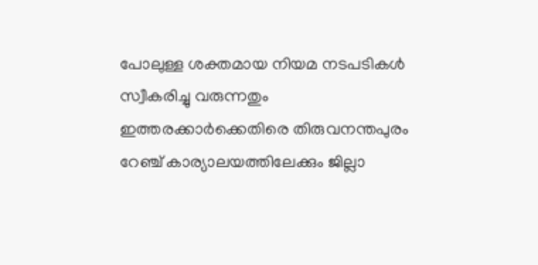പോലുള്ള ശക്തമായ നിയമ നടപടികൾ സ്വീകരിച്ചു വരുന്നതും ഇത്തരക്കാർക്കെതിരെ തിരുവനന്തപുരം റേഞ്ച് കാര്യാലയത്തിലേക്കും ജില്ലാ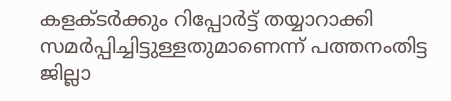കളക്ടർക്കും റിപ്പോർട്ട് തയ്യാറാക്കി സമർപ്പിച്ചിട്ടുള്ളതുമാണെന്ന് പത്തനംതിട്ട ജില്ലാ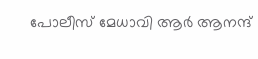പോലീസ് മേധാവി ആർ ആനന്ദ്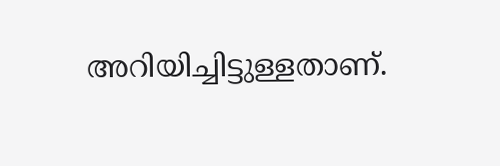അറിയിച്ചിട്ടുള്ളതാണ്.